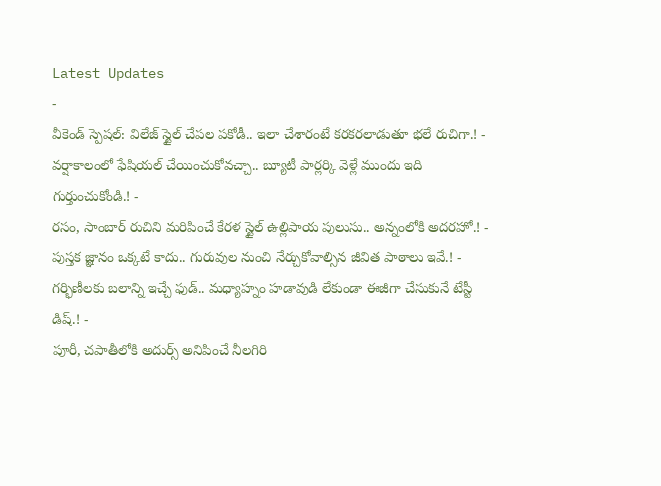Latest Updates
-
వీకెండ్ స్పెషల్: విలేజ్ స్టైల్ చేపల పకోడీ.. ఇలా చేశారంటే కరకరలాడుతూ భలే రుచిగా.! -
వర్షాకాలంలో ఫేషియల్ చేయించుకోవచ్చా.. బ్యూటీ పార్లర్కి వెళ్లే ముందు ఇది గుర్తుంచుకోండి.! -
రసం, సాంబార్ రుచిని మరిపించే కేరళ స్టైల్ ఉల్లిపాయ పులుసు.. అన్నంలోకి అదరహో.! -
పుస్తక జ్ఞానం ఒక్కటే కాదు.. గురువుల నుంచి నేర్చుకోవాల్సిన జీవిత పాఠాలు ఇవే.! -
గర్భిణీలకు బలాన్ని ఇచ్చే ఫుడ్.. మధ్యాహ్నం హడావుడి లేకుండా ఈజీగా చేసుకునే టేస్టీ డిష్.! -
పూరీ, చపాతీలోకి అదుర్స్ అనిపించే నీలగిరి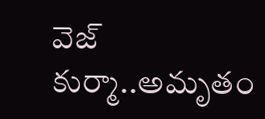వెజ్ కుర్మా..అమృతం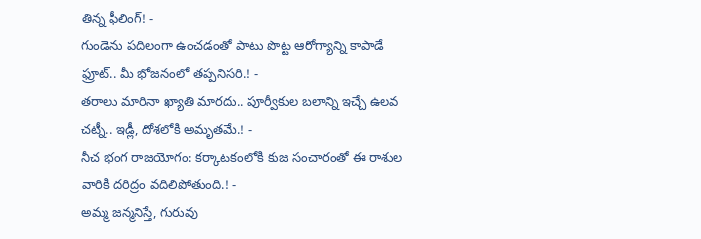తిన్న ఫీలింగ్! -
గుండెను పదిలంగా ఉంచడంతో పాటు పొట్ట ఆరోగ్యాన్ని కాపాడే ఫ్రూట్.. మీ భోజనంలో తప్పనిసరి.! -
తరాలు మారినా ఖ్యాతి మారదు.. పూర్వీకుల బలాన్ని ఇచ్చే ఉలవ చట్నీ.. ఇడ్లీ, దోశలోకి అమృతమే.! -
నీచ భంగ రాజయోగం: కర్కాటకంలోకి కుజ సంచారంతో ఈ రాశుల వారికి దరిద్రం వదిలిపోతుంది.! -
అమ్మ జన్మనిస్తే, గురువు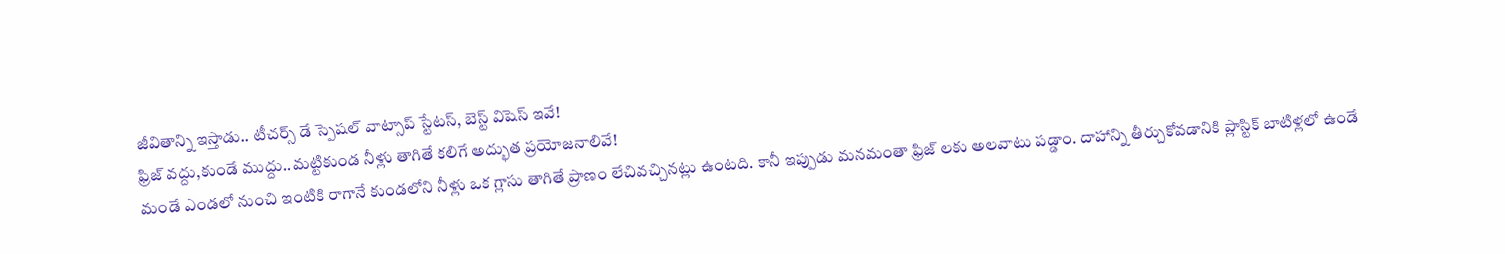జీవితాన్ని ఇస్తాడు.. టీచర్స్ డే స్పెషల్ వాట్సాప్ స్టేటస్, బెస్ట్ విషెస్ ఇవే!
ఫ్రిజ్ వద్దు,కుండే ముద్దు..మట్టికుండ నీళ్లు తాగితే కలిగే అద్భుత ప్రయోజనాలివే!
మండే ఎండలో నుంచి ఇంటికి రాగానే కుండలోని నీళ్లు ఒక గ్లాసు తాగితే ప్రాణం లేచివచ్చినట్లు ఉంటది. కానీ ఇప్పుడు మనమంతా ఫ్రిజ్ లకు అలవాటు పడ్డాం. దాహాన్ని తీర్చుకోవడానికి ప్లాస్టిక్ బాటిళ్లలో ఉండే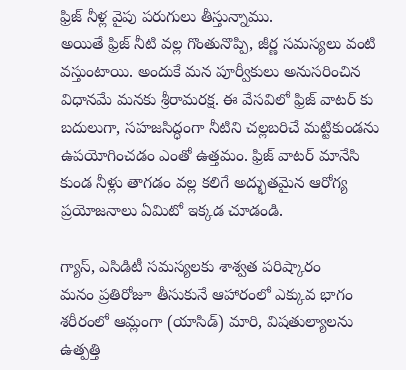ఫ్రిజ్ నీళ్ల వైపు పరుగులు తీస్తున్నాము.
అయితే ఫ్రిజ్ నీటి వల్ల గొంతునొప్పి, జీర్ణ సమస్యలు వంటి వస్తుంటాయి. అందుకే మన పూర్వీకులు అనుసరించిన విధానమే మనకు శ్రీరామరక్ష. ఈ వేసవిలో ఫ్రిజ్ వాటర్ కు బదులుగా, సహజసిద్ధంగా నీటిని చల్లబరిచే మట్టికుండను ఉపయోగించడం ఎంతో ఉత్తమం. ఫ్రిజ్ వాటర్ మానేసి కుండ నీళ్లు తాగడం వల్ల కలిగే అద్భుతమైన ఆరోగ్య ప్రయోజనాలు ఏమిటో ఇక్కడ చూడండి.

గ్యాస్, ఎసిడిటీ సమస్యలకు శాశ్వత పరిష్కారం
మనం ప్రతిరోజూ తీసుకునే ఆహారంలో ఎక్కువ భాగం శరీరంలో ఆమ్లంగా (యాసిడ్) మారి, విషతుల్యాలను ఉత్పత్తి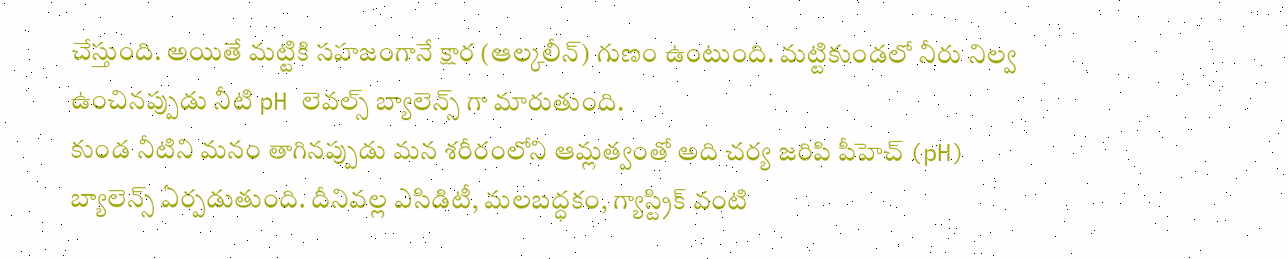చేస్తుంది. అయితే మట్టికి సహజంగానే క్షార (ఆల్కలీన్) గుణం ఉంటుంది. మట్టికుండలో నీరు నిల్వ ఉంచినప్పుడు నీటి pH లెవల్స్ బ్యాలెన్స్ గా మారుతుంది.
కుండ నీటిని మనం తాగినప్పుడు మన శరీరంలోని ఆమ్లత్వంతో అది చర్య జరిపి పీహెచ్ (pH) బ్యాలెన్స్ ఏర్పడుతుంది. దీనివల్ల ఎసిడిటీ, మలబద్ధకం, గ్యాస్ట్రిక్ వంటి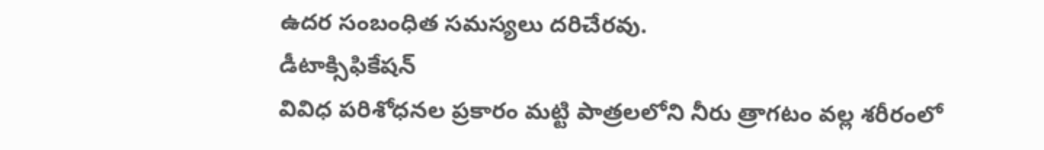ఉదర సంబంధిత సమస్యలు దరిచేరవు.
డీటాక్సిఫికేషన్
వివిధ పరిశోధనల ప్రకారం మట్టి పాత్రలలోని నీరు త్రాగటం వల్ల శరీరంలో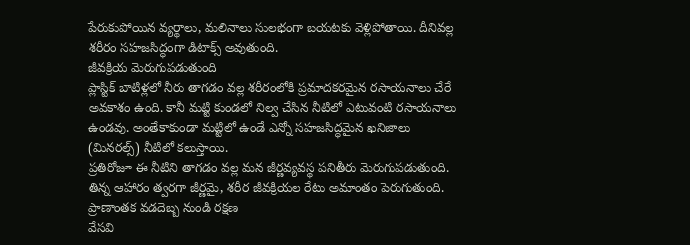పేరుకుపోయిన వ్యర్థాలు, మలినాలు సులభంగా బయటకు వెళ్లిపోతాయి. దీనివల్ల శరీరం సహజసిద్ధంగా డిటాక్స్ అవుతుంది.
జీవక్రియ మెరుగుపడుతుంది
ప్లాస్టిక్ బాటిళ్లలో నీరు తాగడం వల్ల శరీరంలోకి ప్రమాదకరమైన రసాయనాలు చేరే అవకాశం ఉంది. కానీ మట్టి కుండలో నిల్వ చేసిన నీటిలో ఎటువంటి రసాయనాలు ఉండవు. అంతేకాకుండా మట్టిలో ఉండే ఎన్నో సహజసిద్ధమైన ఖనిజాలు (మినరల్స్) నీటిలో కలుస్తాయి.
ప్రతిరోజూ ఈ నీటిని తాగడం వల్ల మన జీర్ణవ్యవస్థ పనితీరు మెరుగుపడుతుంది. తిన్న ఆహారం త్వరగా జీర్ణమై, శరీర జీవక్రియల రేటు అమాంతం పెరుగుతుంది.
ప్రాణాంతక వడదెబ్బ నుండి రక్షణ
వేసవి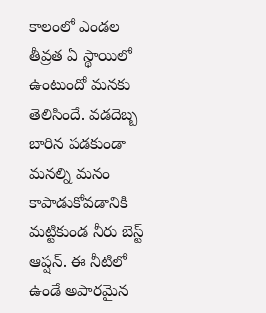కాలంలో ఎండల తీవ్రత ఏ స్థాయిలో ఉంటుందో మనకు తెలిసిందే. వడదెబ్బ బారిన పడకుండా మనల్ని మనం కాపాడుకోవడానికి మట్టికుండ నీరు బెస్ట్ ఆప్షన్. ఈ నీటిలో ఉండే అపారమైన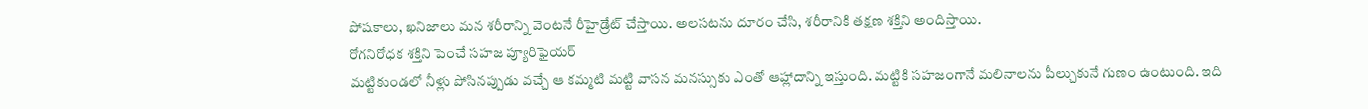పోషకాలు, ఖనిజాలు మన శరీరాన్ని వెంటనే రీహైడ్రేట్ చేస్తాయి. అలసటను దూరం చేసి, శరీరానికి తక్షణ శక్తిని అందిస్తాయి.
రోగనిరోధక శక్తిని పెంచే సహజ ప్యూరిఫైయర్
మట్టికుండలో నీళ్లు పోసినప్పుడు వచ్చే ఆ కమ్మటి మట్టి వాసన మనస్సుకు ఎంతో ఆహ్లాదాన్ని ఇస్తుంది. మట్టికి సహజంగానే మలినాలను పీల్చుకునే గుణం ఉంటుంది. ఇది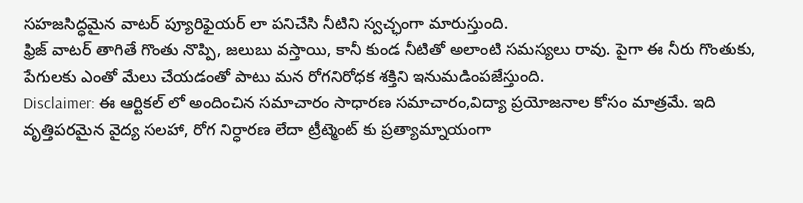సహజసిద్ధమైన వాటర్ ప్యూరిఫైయర్ లా పనిచేసి నీటిని స్వచ్ఛంగా మారుస్తుంది.
ఫ్రిజ్ వాటర్ తాగితే గొంతు నొప్పి, జలుబు వస్తాయి, కానీ కుండ నీటితో అలాంటి సమస్యలు రావు. పైగా ఈ నీరు గొంతుకు, పేగులకు ఎంతో మేలు చేయడంతో పాటు మన రోగనిరోధక శక్తిని ఇనుమడింపజేస్తుంది.
Disclaimer: ఈ ఆర్టికల్ లో అందించిన సమాచారం సాధారణ సమాచారం,విద్యా ప్రయోజనాల కోసం మాత్రమే. ఇది వృత్తిపరమైన వైద్య సలహా, రోగ నిర్ధారణ లేదా ట్రీట్మెంట్ కు ప్రత్యామ్నాయంగా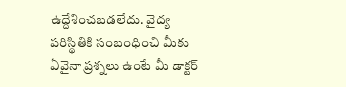ఉద్దేశించబడలేదు. వైద్య పరిస్థితికి సంబంధించి మీకు ఏవైనా ప్రశ్నలు ఉంటే మీ డాక్టర్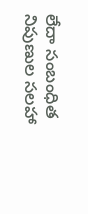లేదా సంబంధిత నిపుణుల సలహా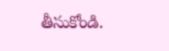తీసుకోండి.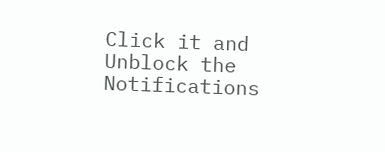Click it and Unblock the Notifications